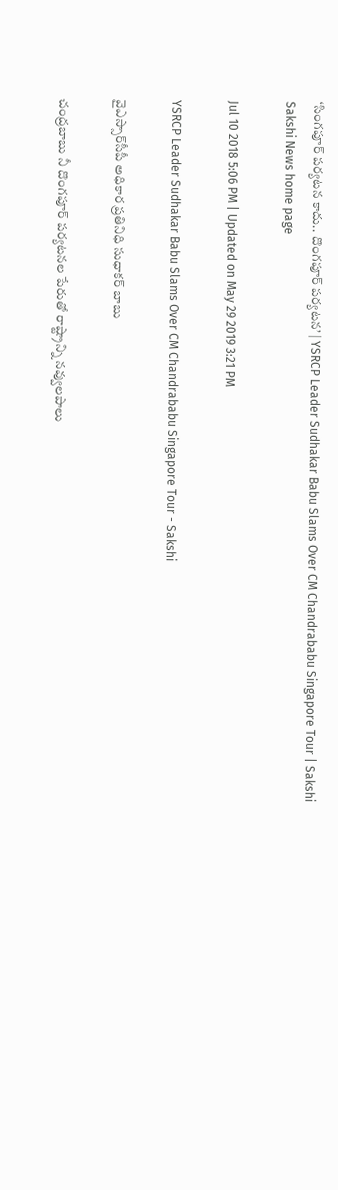‘సింగపూర్‌ పర్యటన కాదు.. దొంగపూర్‌ పర్యటన’ | YSRCP Leader Sudhakar Babu Slams Over CM Chandrababu Singapore Tour | Sakshi
Sakshi News home page

Jul 10 2018 5:06 PM | Updated on May 29 2019 3:21 PM

YSRCP Leader Sudhakar Babu Slams Over CM Chandrababu Singapore Tour - Sakshi

వైఎస్సార్‌సీపీ అధికార ప్రతినిధి సుధాకర్‌ బాబు

చంద్రబాబు నీ దొంగపూర్ పర్యటనల పేరుతో రాష్ట్రాన్ని నవ్వులపాలు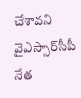చేశావని వైఎస్సార్‌సీపీ నేత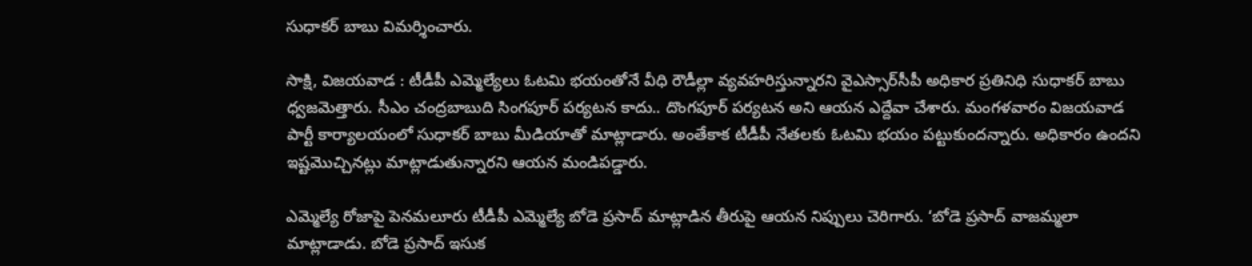సుధాకర్‌ బాబు విమర్శించారు.

సాక్షి, విజయవాడ : టీడీపీ ఎమ్మెల్యేలు ఓటమి భయంతోనే వీధి రౌడీల్లా వ్యవహరిస్తున్నారని వైఎస్సార్‌సీపీ అధికార ప్రతినిధి సుధాకర్‌ బాబు ధ్వజమెత్తారు. సీఎం చంద్రబాబుది సింగపూర్‌ పర్యటన కాదు.. దొంగపూర్‌ పర్యటన అని ఆయన ఎద్దేవా చేశారు. మంగళవారం విజయవాడ పార్టీ కార్యాలయంలో సుధాకర్‌ బాబు మీడియాతో మాట్లాడారు. అంతేకాక టీడీపీ నేతలకు ఓటమి భయం పట్టుకుందన్నారు. అధికారం ఉందని ఇష్టమొచ్చినట్లు మాట్లాడుతున్నారని ఆయన మండిపడ్డారు.

ఎమ్మెల్యే రోజాపై పెనమలూరు టీడీపీ ఎమ్మెల్యే బోడె ప్రసాద్‌ మాట్లాడిన తీరుపై ఆయన నిప్పులు చెరిగారు. ‘బోడె ప్రసాద్‌ వాజమ్మలా మాట్లాడాడు. బోడె ప్రసాద్‌ ఇసుక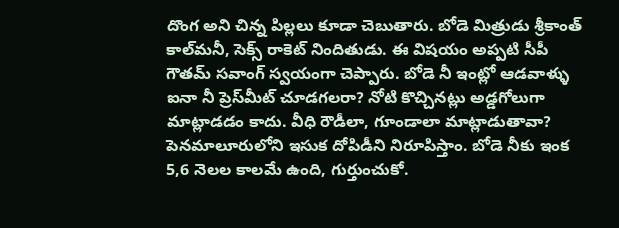దొంగ అని చిన్న పిల్లలు కూడా చెబుతారు. బోడె మిత్రుడు శ్రీకాంత్‌ కాల్‌మనీ, సెక్స్‌ రాకెట్‌ నిందితుడు. ఈ విషయం అప్పటి సీపీ గౌతమ్‌ సవాంగ్‌ స్వయంగా చెప్పారు. బోడె నీ ఇంట్లో ఆడవాళ్ళు ఐనా నీ ప్రెస్‌మీట్‌ చూడగలరా? నోటి కొచ్చినట్లు అడ్డగోలుగా మాట్లాడడం కాదు. వీధి రౌడీలా, గూండాలా మాట్లాడుతావా? పెనమాలూరులోని ఇసుక దోపిడీని నిరూపిస్తాం. బోడె నీకు ఇంక 5,6 నెలల కాలమే ఉంది, గుర్తుంచుకో.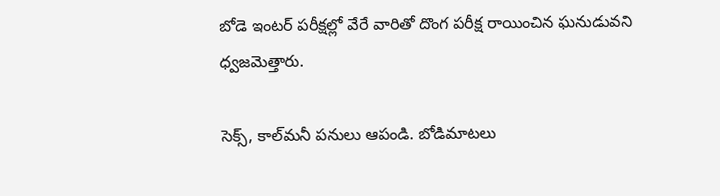బోడె ఇంటర్‌ పరీక్షల్లో వేరే వారితో దొంగ పరీక్ష రాయించిన ఘనుడువని ధ్వజమెత్తారు.

సెక్స్‌, కాల్‌మనీ పనులు ఆపండి. బోడిమాటలు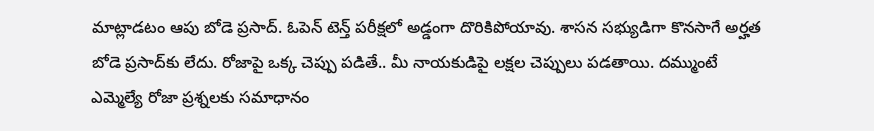మాట్లాడటం ఆపు బోడె ప్రసాద్‌. ఓపెన్‌ టెన్త్‌ పరీక్షలో అడ్డంగా దొరికిపోయావు. శాసన సభ్యుడిగా కొనసాగే అర్హత బోడె ప్రసాద్‌కు లేదు. రోజాపై ఒక్క చెప్పు పడితే.. మీ నాయకుడిపై లక్షల చెప్పులు పడతాయి. దమ్ముంటే ఎమ్మెల్యే రోజా ప్రశ్నలకు సమాధానం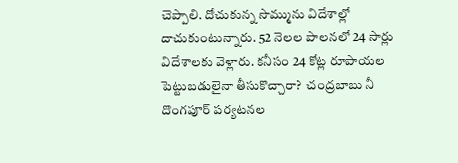చెప్పాలి. దోచుకున్న సొమ్మును విదేశాల్లో దాచుకుంటున్నారు. 52 నెలల పాలనలో 24 సార్లు విదేశాలకు వెళ్లారు. కనీసం 24 కోట్ల రూపాయల పెట్టుబడులైనా తీసుకొచ్చారా?  చంద్రబాబు నీ దొంగపూర్ పర్యటనల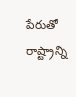పేరుతో రాష్ట్రాన్ని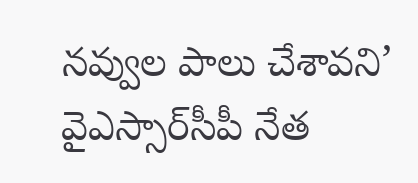నవ్వుల పాలు చేశావని’ వైఎస్సార్‌సీపీ నేత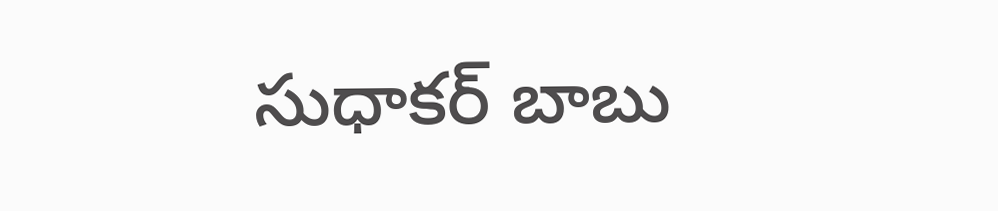సుధాకర్‌ బాబు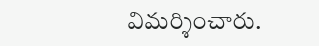విమర్శించారు.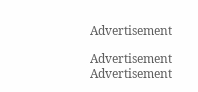Advertisement

Advertisement
Advertisement